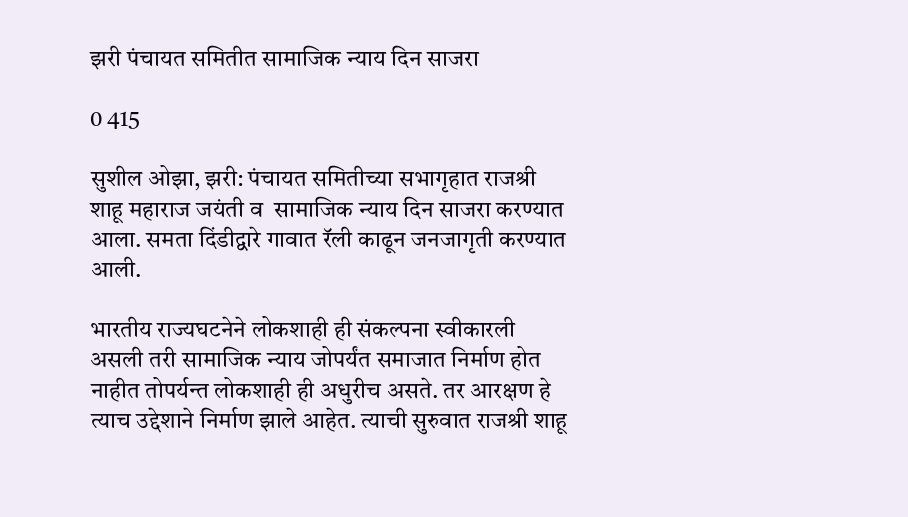झरी पंचायत समितीत सामाजिक न्याय दिन साजरा

0 415

सुशील ओझा, झरी: पंचायत समितीच्या सभागृहात राजश्री शाहू महाराज जयंती व  सामाजिक न्याय दिन साजरा करण्यात आला. समता दिंडीद्वारे गावात रॅली काढून जनजागृती करण्यात आली.

भारतीय राज्यघटनेने लोकशाही ही संकल्पना स्वीकारली असली तरी सामाजिक न्याय जोपर्यंत समाजात निर्माण होत नाहीत तोपर्यन्त लोकशाही ही अधुरीच असते. तर आरक्षण हे त्याच उद्देशाने निर्माण झाले आहेत. त्याची सुरुवात राजश्री शाहू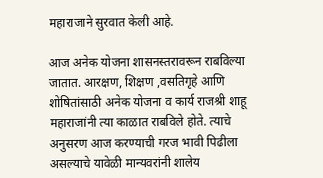महाराजाने सुरवात केली आहे.

आज अनेक योजना शासनस्तरावरून राबविल्या जातात. आरक्षण, शिक्षण ,वसतिगृहे आणि शोषितांसाठी अनेक योजना व कार्य राजश्री शाहू महाराजांनी त्या काळात राबविले होते. त्याचे अनुसरण आज करण्याची गरज भावी पिढीला असल्याचे यावेळी मान्यवरांनी शालेय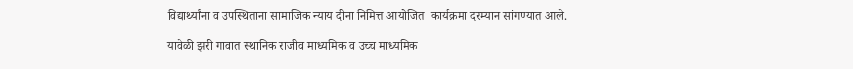विद्यार्थ्यांना व उपस्थिताना सामाजिक न्याय दीना निमित्त आयोजित  कार्यक्रमा दरम्यान सांगण्यात आले.

यावेळी झरी गावात स्थानिक राजीव माध्यमिक व उच्च माध्यमिक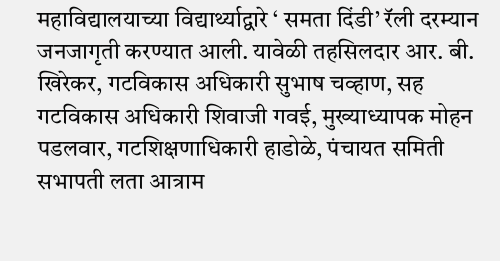महाविद्यालयाच्या विद्यार्थ्याद्वारे ‘ समता दिंडी’ रॅली दरम्यान जनजागृती करण्यात आली. यावेळी तहसिलदार आर. बी. खिरेकर, गटविकास अधिकारी सुभाष चव्हाण, सह गटविकास अधिकारी शिवाजी गवई, मुख्याध्यापक मोहन पडलवार, गटशिक्षणाधिकारी हाडोळे, पंचायत समिती सभापती लता आत्राम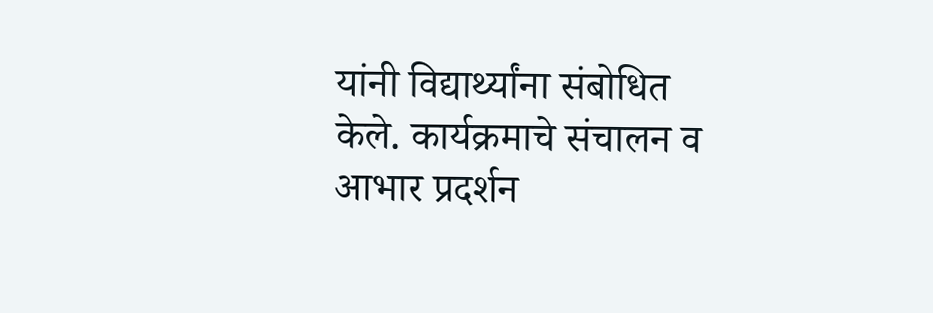यांनी विद्यार्थ्यांना संबोधित केले. कार्यक्रमाचे संचालन व आभार प्रदर्शन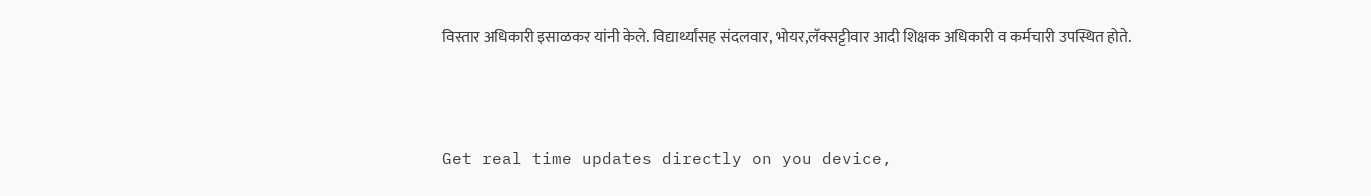विस्तार अधिकारी इसाळकर यांनी केले. विद्यार्थ्यांसह संदलवार, भोयर,लॅक्सट्टीवार आदी शिक्षक अधिकारी व कर्मचारी उपस्थित होते.



Get real time updates directly on you device,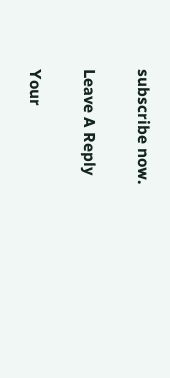subscribe now.

Leave A Reply

Your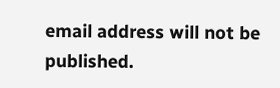email address will not be published.